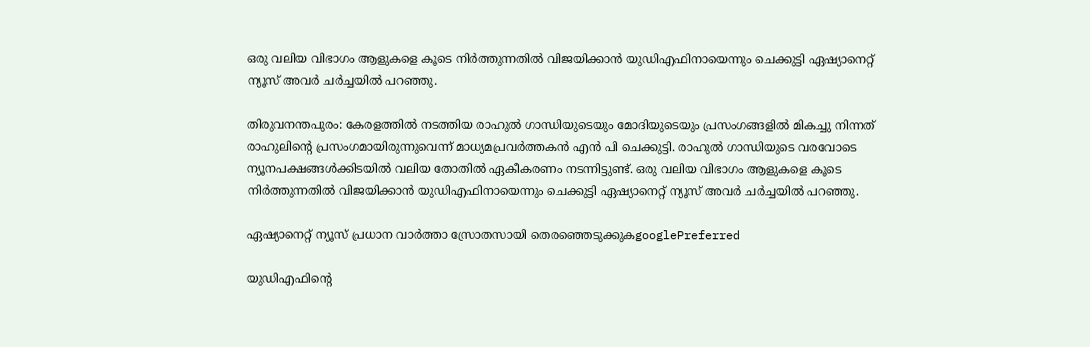ഒരു വലിയ വിഭാഗം ആളുകളെ കൂടെ നിര്‍ത്തുന്നതില്‍ വിജയിക്കാന്‍ യുഡിഎഫിനായെന്നും ചെക്കുട്ടി ഏഷ്യാനെറ്റ് ന്യൂസ് അവര്‍ ചര്‍ച്ചയില്‍ പറഞ്ഞു.

തിരുവനന്തപുരം: കേരളത്തില്‍ നടത്തിയ രാഹുല്‍ ഗാന്ധിയുടെയും മോദിയുടെയും പ്രസംഗങ്ങളില്‍ മികച്ചു നിന്നത് രാഹുലിന്‍റെ പ്രസംഗമായിരുന്നുവെന്ന് മാധ്യമപ്രവര്‍ത്തകന്‍ എന്‍ പി ചെക്കുട്ടി. രാഹുല്‍ ഗാന്ധിയുടെ വരവോടെ ന്യൂനപക്ഷങ്ങള്‍ക്കിടയില്‍ വലിയ തോതില്‍ ഏകീകരണം നടന്നിട്ടുണ്ട്. ഒരു വലിയ വിഭാഗം ആളുകളെ കൂടെ നിര്‍ത്തുന്നതില്‍ വിജയിക്കാന്‍ യുഡിഎഫിനായെന്നും ചെക്കുട്ടി ഏഷ്യാനെറ്റ് ന്യൂസ് അവര്‍ ചര്‍ച്ചയില്‍ പറഞ്ഞു.

ഏഷ്യാനെറ്റ് ന്യൂസ് പ്രധാന വാർത്താ സ്രോതസായി തെരഞ്ഞെടുക്കുകgooglePreferred

യുഡിഎഫിന്‍റെ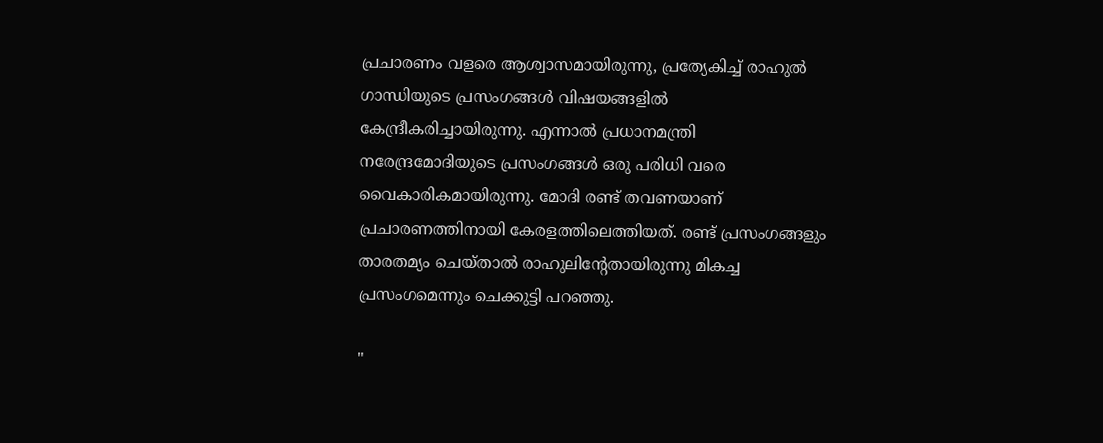പ്രചാരണം വളരെ ആശ്വാസമായിരുന്നു, പ്രത്യേകിച്ച് രാഹുല്‍ ഗാന്ധിയുടെ പ്രസംഗങ്ങള്‍ വിഷയങ്ങളില്‍ കേന്ദ്രീകരിച്ചായിരുന്നു. എന്നാല്‍ പ്രധാനമന്ത്രി നരേന്ദ്രമോദിയുടെ പ്രസംഗങ്ങള്‍ ഒരു പരിധി വരെ വൈകാരികമായിരുന്നു. മോദി രണ്ട് തവണയാണ് പ്രചാരണത്തിനായി കേരളത്തിലെത്തിയത്. രണ്ട് പ്രസംഗങ്ങളും താരതമ്യം ചെയ്താല്‍ രാഹുലിന്‍റേതായിരുന്നു മികച്ച പ്രസംഗമെന്നും ചെക്കുട്ടി പറഞ്ഞു.

"